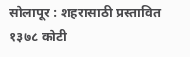सोलापूर : शहरासाठी प्रस्तावित १३७८ कोटी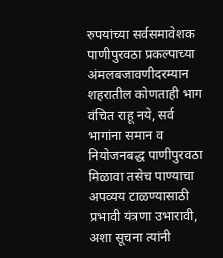रुपयांच्या सर्वसमावेशक पाणीपुरवठा प्रकल्पाच्या अंमलबजावणीदरम्यान शहरातील कोणताही भाग वंचित राहू नये, सर्व भागांना समान व नियोजनबद्ध पाणीपुरवठा मिळावा तसेच पाण्याचा अपव्यय टाळण्यासाठी प्रभावी यंत्रणा उभारावी, अशा सूचना त्यांनी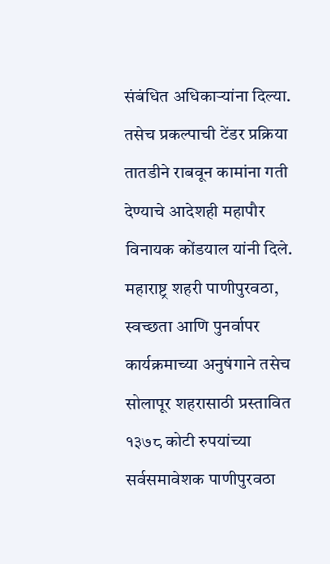संबंधित अधिकाऱ्यांना दिल्या. तसेच प्रकल्पाची टेंडर प्रक्रिया तातडीने राबवून कामांना गती देण्याचे आदेशही महापौर विनायक कोंडयाल यांनी दिले.
महाराष्ट्र शहरी पाणीपुरवठा, स्वच्छता आणि पुनर्वापर कार्यक्रमाच्या अनुषंगाने तसेच सोलापूर शहरासाठी प्रस्तावित १३७८ कोटी रुपयांच्या सर्वसमावेशक पाणीपुरवठा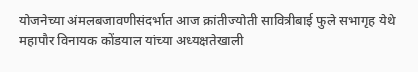योजनेच्या अंमलबजावणीसंदर्भात आज क्रांतीज्योती सावित्रीबाई फुले सभागृह येथे महापौर विनायक कोंडयाल यांच्या अध्यक्षतेखाली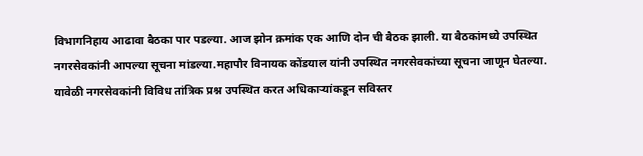विभागनिहाय आढावा बैठका पार पडल्या. आज झोन क्रमांक एक आणि दोन ची बैठक झाली. या बैठकांमध्ये उपस्थित नगरसेवकांनी आपल्या सूचना मांडल्या.महापौर विनायक कोंडयाल यांनी उपस्थित नगरसेवकांच्या सूचना जाणून घेतल्या. यावेळी नगरसेवकांनी विविध तांत्रिक प्रश्न उपस्थित करत अधिकाऱ्यांकडून सविस्तर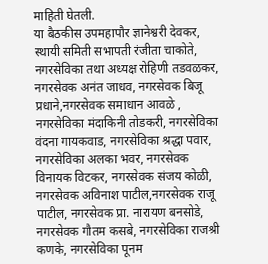माहिती घेतली.
या बैठकीस उपमहापौर ज्ञानेश्वरी देवकर, स्थायी समिती सभापती रंजीता चाकोते, नगरसेविका तथा अध्यक्ष रोहिणी तडवळकर, नगरसेवक अनंत जाधव, नगरसेवक बिजू प्रधाने,नगरसेवक समाधान आवळे , नगरसेविका मंदाकिनी तोडकरी, नगरसेविका वंदना गायकवाड, नगरसेविका श्रद्धा पवार, नगरसेविका अलका भवर, नगरसेवक विनायक विटकर, नगरसेवक संजय कोळी, नगरसेवक अविनाश पाटील,नगरसेवक राजू पाटील, नगरसेवक प्रा. नारायण बनसोडे, नगरसेवक गौतम कसबे, नगरसेविका राजश्री कणके, नगरसेविका पूनम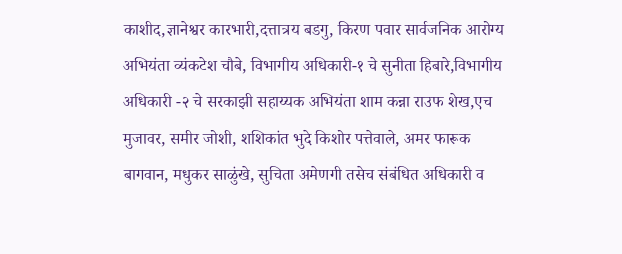काशीद,ज्ञानेश्वर कारभारी,दत्तात्रय बडगु, किरण पवार सार्वजनिक आरोग्य अभियंता व्यंकटेश चौबे, विभागीय अधिकारी-१ चे सुनीता हिबारे,विभागीय अधिकारी -२ चे सरकाझी सहाय्यक अभियंता शाम कन्ना राउफ शेख,एच मुजावर, समीर जोशी, शशिकांत भुदे किशोर पत्तेवाले, अमर फारूक बागवान, मधुकर साळुंखे, सुचिता अमेणगी तसेच संबंधित अधिकारी व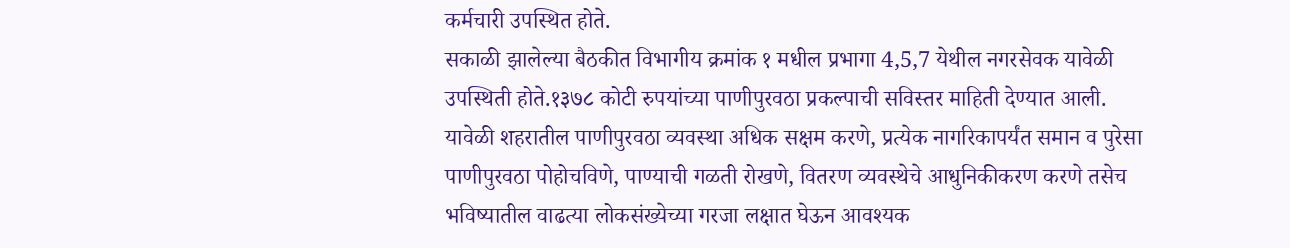कर्मचारी उपस्थित होते.
सकाळी झालेल्या बैठकीत विभागीय क्रमांक १ मधील प्रभागा 4,5,7 येथील नगरसेवक यावेळी उपस्थिती होते.१३७८ कोटी रुपयांच्या पाणीपुरवठा प्रकल्पाची सविस्तर माहिती देण्यात आली. यावेळी शहरातील पाणीपुरवठा व्यवस्था अधिक सक्षम करणे, प्रत्येक नागरिकापर्यंत समान व पुरेसा पाणीपुरवठा पोहोचविणे, पाण्याची गळती रोखणे, वितरण व्यवस्थेचे आधुनिकीकरण करणे तसेच भविष्यातील वाढत्या लोकसंख्येच्या गरजा लक्षात घेऊन आवश्यक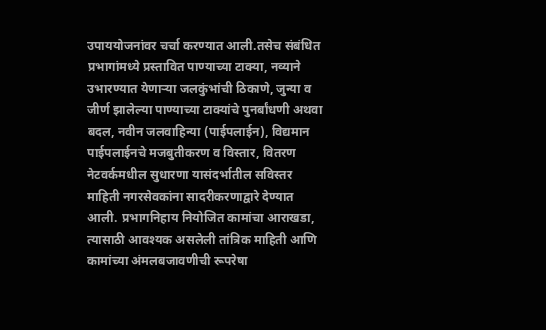उपाययोजनांवर चर्चा करण्यात आली.तसेच संबंधित प्रभागांमध्ये प्रस्तावित पाण्याच्या टाक्या, नव्याने उभारण्यात येणाऱ्या जलकुंभांची ठिकाणे, जुन्या व जीर्ण झालेल्या पाण्याच्या टाक्यांचे पुनर्बांधणी अथवा बदल, नवीन जलवाहिन्या (पाईपलाईन), विद्यमान पाईपलाईनचे मजबुतीकरण व विस्तार, वितरण नेटवर्कमधील सुधारणा यासंदर्भातील सविस्तर माहिती नगरसेवकांना सादरीकरणाद्वारे देण्यात आली. प्रभागनिहाय नियोजित कामांचा आराखडा, त्यासाठी आवश्यक असलेली तांत्रिक माहिती आणि कामांच्या अंमलबजावणीची रूपरेषा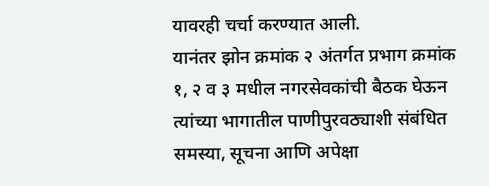यावरही चर्चा करण्यात आली.
यानंतर झोन क्रमांक २ अंतर्गत प्रभाग क्रमांक १, २ व ३ मधील नगरसेवकांची बैठक घेऊन त्यांच्या भागातील पाणीपुरवठ्याशी संबंधित समस्या, सूचना आणि अपेक्षा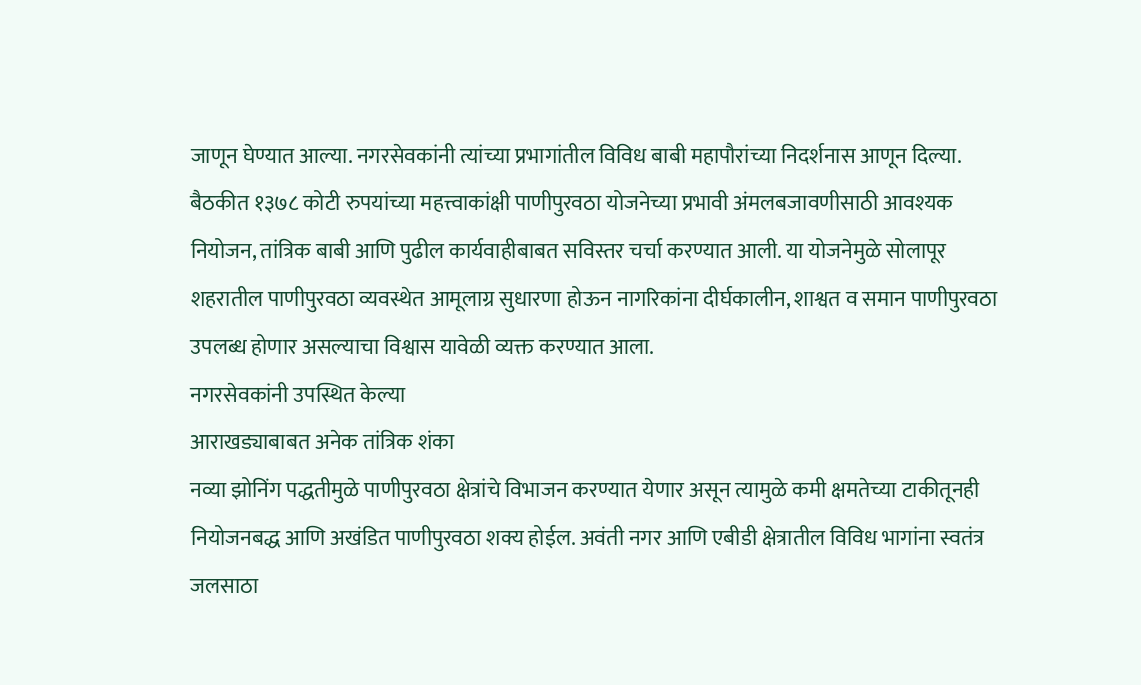जाणून घेण्यात आल्या. नगरसेवकांनी त्यांच्या प्रभागांतील विविध बाबी महापौरांच्या निदर्शनास आणून दिल्या. बैठकीत १३७८ कोटी रुपयांच्या महत्त्वाकांक्षी पाणीपुरवठा योजनेच्या प्रभावी अंमलबजावणीसाठी आवश्यक नियोजन, तांत्रिक बाबी आणि पुढील कार्यवाहीबाबत सविस्तर चर्चा करण्यात आली. या योजनेमुळे सोलापूर शहरातील पाणीपुरवठा व्यवस्थेत आमूलाग्र सुधारणा होऊन नागरिकांना दीर्घकालीन, शाश्वत व समान पाणीपुरवठा उपलब्ध होणार असल्याचा विश्वास यावेळी व्यक्त करण्यात आला.
नगरसेवकांनी उपस्थित केल्या
आराखड्याबाबत अनेक तांत्रिक शंका
नव्या झोनिंग पद्धतीमुळे पाणीपुरवठा क्षेत्रांचे विभाजन करण्यात येणार असून त्यामुळे कमी क्षमतेच्या टाकीतूनही नियोजनबद्ध आणि अखंडित पाणीपुरवठा शक्य होईल. अवंती नगर आणि एबीडी क्षेत्रातील विविध भागांना स्वतंत्र जलसाठा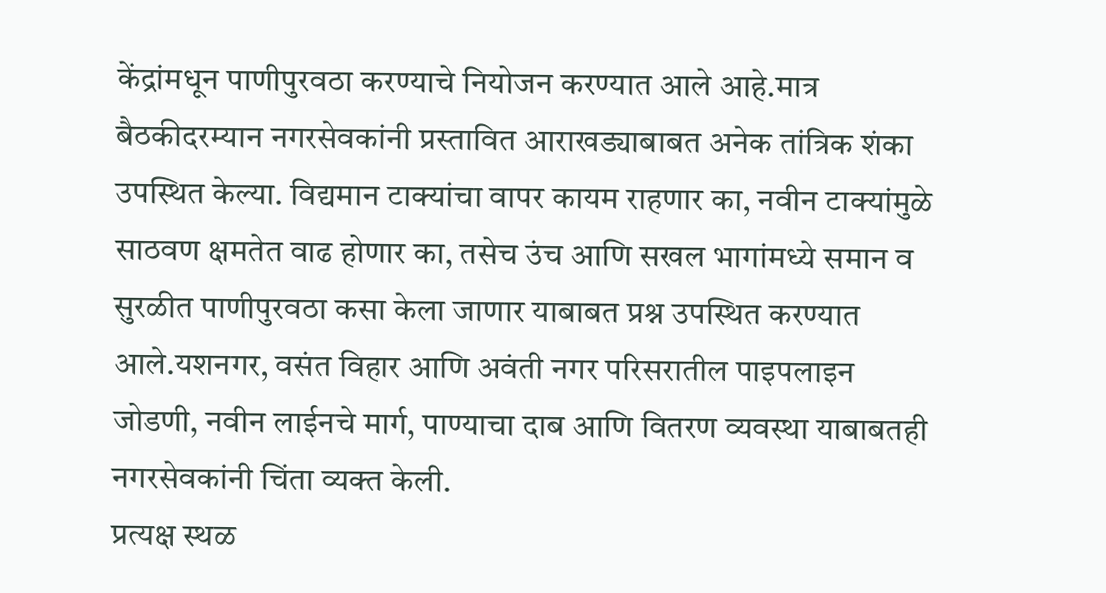केंद्रांमधून पाणीपुरवठा करण्याचे नियोजन करण्यात आले आहे.मात्र बैठकीदरम्यान नगरसेवकांनी प्रस्तावित आराखड्याबाबत अनेक तांत्रिक शंका उपस्थित केल्या. विद्यमान टाक्यांचा वापर कायम राहणार का, नवीन टाक्यांमुळे साठवण क्षमतेत वाढ होणार का, तसेच उंच आणि सखल भागांमध्ये समान व सुरळीत पाणीपुरवठा कसा केला जाणार याबाबत प्रश्न उपस्थित करण्यात आले.यशनगर, वसंत विहार आणि अवंती नगर परिसरातील पाइपलाइन जोडणी, नवीन लाईनचे मार्ग, पाण्याचा दाब आणि वितरण व्यवस्था याबाबतही नगरसेवकांनी चिंता व्यक्त केली.
प्रत्यक्ष स्थळ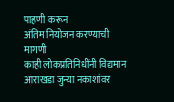पाहणी करून
अंतिम नियोजन करण्याची मागणी
काही लोकप्रतिनिधींनी विद्यमान आराखडा जुन्या नकाशांवर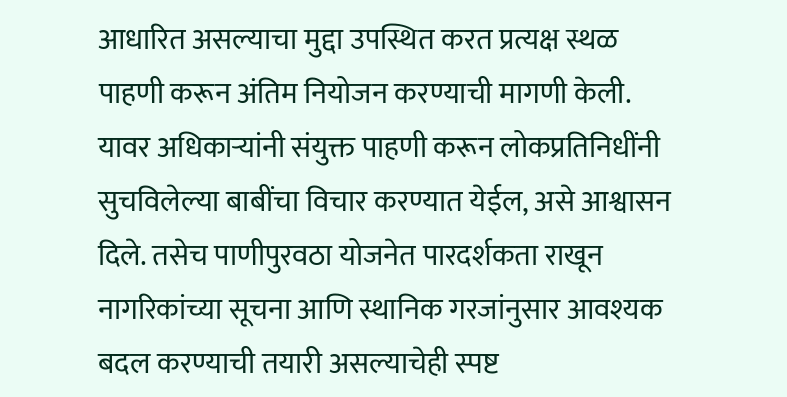आधारित असल्याचा मुद्दा उपस्थित करत प्रत्यक्ष स्थळ पाहणी करून अंतिम नियोजन करण्याची मागणी केली. यावर अधिकाऱ्यांनी संयुक्त पाहणी करून लोकप्रतिनिधींनी सुचविलेल्या बाबींचा विचार करण्यात येईल, असे आश्वासन दिले. तसेच पाणीपुरवठा योजनेत पारदर्शकता राखून नागरिकांच्या सूचना आणि स्थानिक गरजांनुसार आवश्यक बदल करण्याची तयारी असल्याचेही स्पष्ट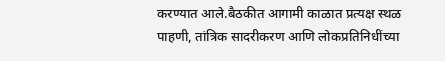करण्यात आले.बैठकीत आगामी काळात प्रत्यक्ष स्थळ पाहणी, तांत्रिक सादरीकरण आणि लोकप्रतिनिधींच्या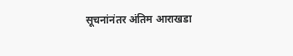सूचनांनंतर अंतिम आराखडा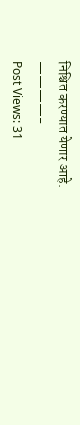निश्चित करण्यात येणार आहे.
————-
Post Views: 31